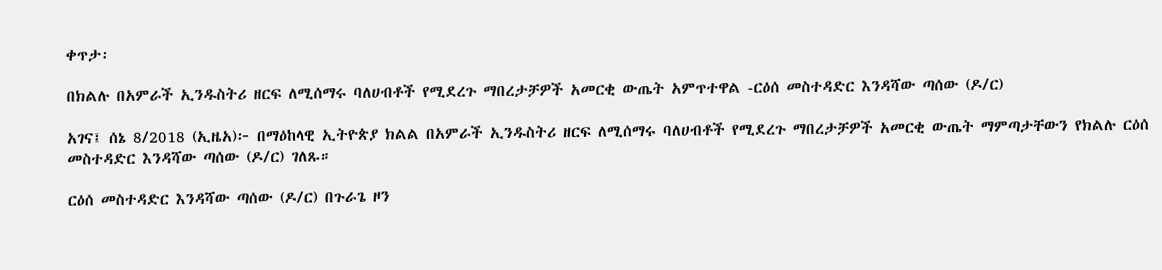ቀጥታ፡

በክልሉ በአምራች ኢንዱስትሪ ዘርፍ ለሚሰማሩ ባለሀብቶች የሚደረጉ ማበረታቻዎች አመርቂ ውጤት አምጥተዋል -ርዕሰ መስተዳድር እንዳሻው ጣሰው (ዶ/ር)

አገና፤ ሰኔ 8/2018 (ኢዜአ)፦ በማዕከላዊ ኢትዮጵያ ክልል በአምራች ኢንዱስትሪ ዘርፍ ለሚሰማሩ ባለሀብቶች የሚደረጉ ማበረታቻዎች አመርቂ ውጤት ማምጣታቸውን የክልሉ ርዕሰ መስተዳድር እንዳሻው ጣሰው (ዶ/ር) ገለጹ።

ርዕሰ መስተዳድር እንዳሻው ጣሰው (ዶ/ር) በጉራጌ ዞን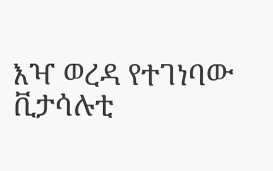እዣ ወረዳ የተገነባው ቪታሳሉቲ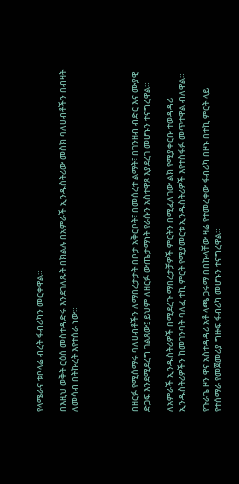የላሜራና ቱቦላሬ ብረት ፋብሪካን መርቀዋል።

በእዚህ ወቅት ርዕሰ መስተዳድሩ እንደገለጹት በክልሉ በአምራች ኢንዱስትሪው መስክ ባለሀብቶችን በብዛት ለመሳብ በትኩረት እየተሰራ ነው።




በዘርፉ የሚሰማሩ ባለሀብቶችን ለማበረታታት በቦታ አቅርቦት፣ በመሰረተ ልማት፣ በገንዘብ ብድር እና ሙያዊ ድጋፍ እንደሚደረግ ገልጸው፤ ይህም ለዘርፉ ውጤታማነት የራሱን አስተዋጾ እያደረገ መሆኑን ተናግረዋል።

ለአምራች ኢንዱስትሪዎች በሚደረጉ ማበረታቻዎች ምርትን በሚፈለገው ልክ የሚያቀርቡ ተወዳዳሪ ኢንዱስትሪዎችን ከመገንባት ባለፈ ተኪ ምርት የሚያመርቱ ኢንዱስትሪዎች እየተስፋፉ መጥተዋል ብለዋል።

የጉራጌ ዞን ዋና አስተዳዳሪ አቶ ላጫ ጋሩማ በበኩላቸው ዛሬ የተመረቀው ፋብሪካ በዞኑ በተኪ ምርት ላይ የተሰማራ የመጀመሪያ ግዙፍ ፋብሪካ መሆኑን ተናግረዋል።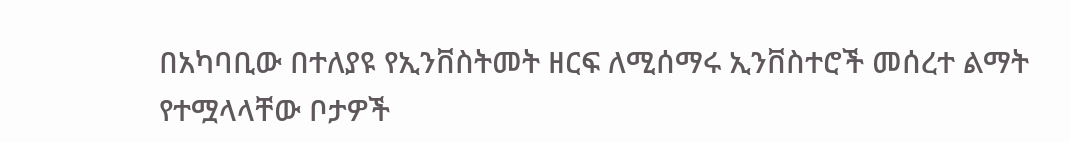በአካባቢው በተለያዩ የኢንቨስትመት ዘርፍ ለሚሰማሩ ኢንቨስተሮች መሰረተ ልማት የተሟላላቸው ቦታዎች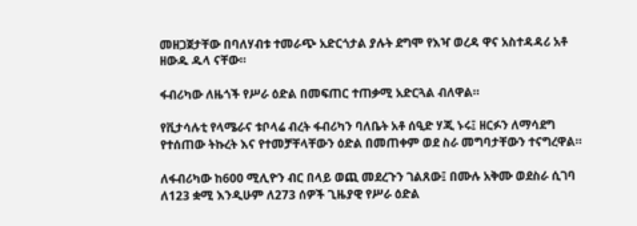መዘጋጀታቸው በባለሃብቱ ተመራጭ አድርጎታል ያሉት ደግሞ የእዣ ወረዳ ዋና አስተዳዳሪ አቶ ዘውዱ ዱላ ናቸው።

ፋብሪካው ለዜጎች የሥራ ዕድል በመፍጠር ተጠቃሚ አድርጓል ብለዋል።

የቪታሳሉቲ የላሜራና ቱቦላሬ ብረት ፋብሪካን ባለቤት አቶ ሰዒድ ሃጂ ኑሩ፤ ዘርፉን ለማሳደግ የተሰጠው ትኩረት እና የተመቻቸላቸውን ዕድል በመጠቀም ወደ ስራ መግባታቸውን ተናግረዋል።

ለፋብሪካው ከ600 ሚሊዮን ብር በላይ ወጪ መደረጉን ገልጸው፤ በሙሉ አቅሙ ወደስራ ሲገባ ለ123 ቋሚ እንዲሁም ለ273 ሰዎች ጊዜያዊ የሥራ ዕድል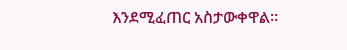እንደሚፈጠር አስታውቀዋል።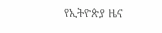የኢትዮጵያ ዜና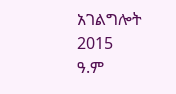አገልግሎት
2015
ዓ.ም